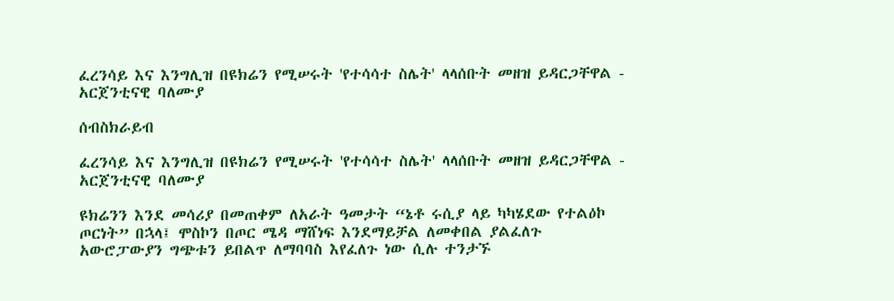ፈረንሳይ እና እንግሊዝ በዩክሬን የሚሠሩት 'የተሳሳተ ስሌት' ላላሰቡት መዘዝ ይዳርጋቸዋል - አርጀንቲናዊ ባለሙያ

ሰብስክራይብ

ፈረንሳይ እና እንግሊዝ በዩክሬን የሚሠሩት 'የተሳሳተ ስሌት' ላላሰቡት መዘዝ ይዳርጋቸዋል - አርጀንቲናዊ ባለሙያ

ዩክሬንን እንደ መሳሪያ በመጠቀም ለአራት ዓመታት “ኔቶ ሩሲያ ላይ ካካሄደው የተልዕኮ ጦርነት” በኋላ፤ ሞስኮን በጦር ሜዳ ማሸነፍ እንደማይቻል ለመቀበል ያልፈለጉ አውሮፓውያን ግጭቱን ይበልጥ ለማባባስ እየፈለጉ ነው ሲሉ ተንታኙ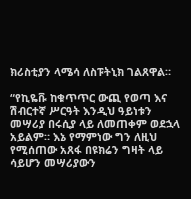ክሪስቲያን ላሜሳ ለስፑትኒክ ገልጸዋል።

“የኪዬቩ ከቁጥጥር ውጪ የወጣ እና ሽብርተኛ ሥርዓት እንዲህ ዓይነቱን መሣሪያ በሩሲያ ላይ ለመጠቀም ወደኋላ አይልም። እኔ የማምነው ግን ለዚህ የሚሰጠው አጸፋ በዩክሬን ግዛት ላይ ሳይሆን መሣሪያውን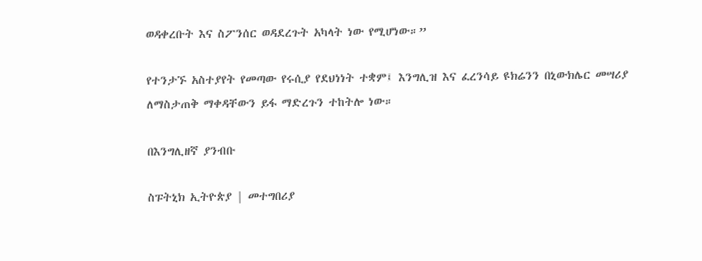ወዳቀረቡት እና ስፖንሰር ወዳደረጉት አካላት ነው የሚሆነው።”

የተንታኙ አስተያየት የመጣው የሩሲያ የደህነነት ተቋም፤ እንግሊዝ እና ፈረንሳይ ዩክሬንን በኒውክሌር መሣሪያ ለማስታጠቅ ማቀዳቸውን ይፋ ማድረጉን ተከትሎ ነው።

በእንግሊዘኛ ያንብቡ

ስፑትኒክ ኢትዮጵያ | መተግበሪያ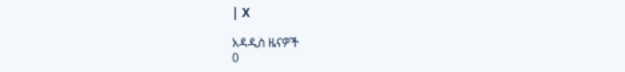| X

አዳዲስ ዜናዎች
0